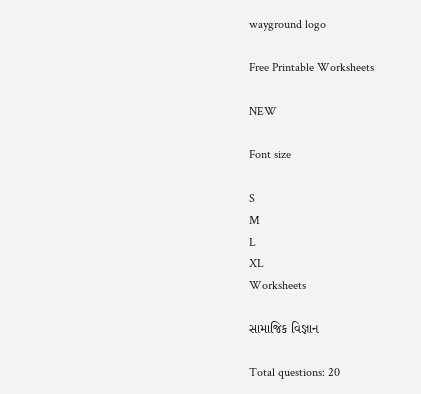wayground logo

Free Printable Worksheets

NEW

Font size

S
M
L
XL
Worksheets

સામાજિક વિજ્ઞાન

Total questions: 20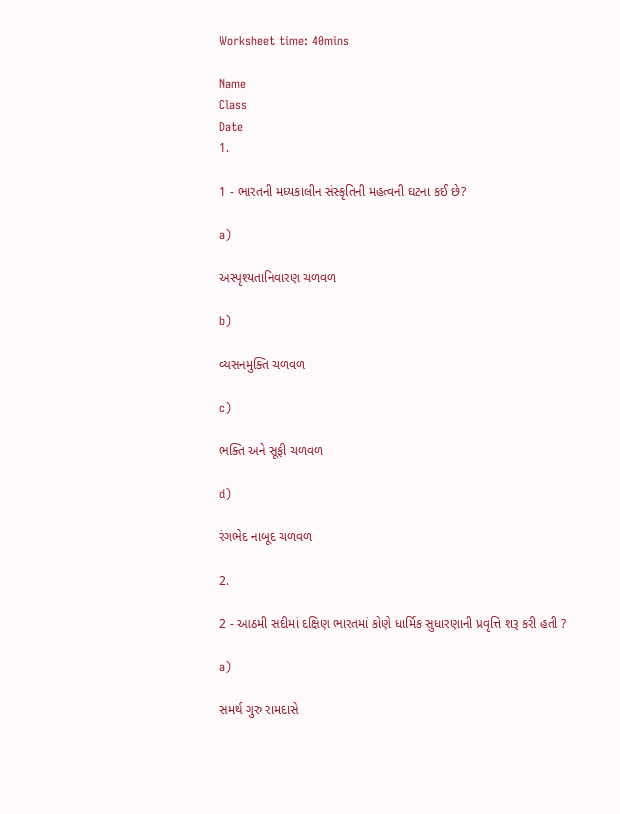Worksheet time: 40mins

Name
Class
Date
1.

1 - ભારતની મધ્યકાલીન સંસ્કૃતિની મહત્વની ઘટના કઈ છે?

a)

અસ્પૃશ્યતાનિવારણ ચળવળ

b)

વ્યસનમુક્તિ ચળવળ

c)

ભક્તિ અને સૂફી ચળવળ

d)

રંગભેદ નાબૂદ ચળવળ

2.

2 - આઠમી સદીમાં દક્ષિણ ભારતમાં કોણે ધાર્મિક સુધારણાની પ્રવૃત્તિ શરૂ કરી હતી ?

a)

સમર્થ ગુરુ રામદાસે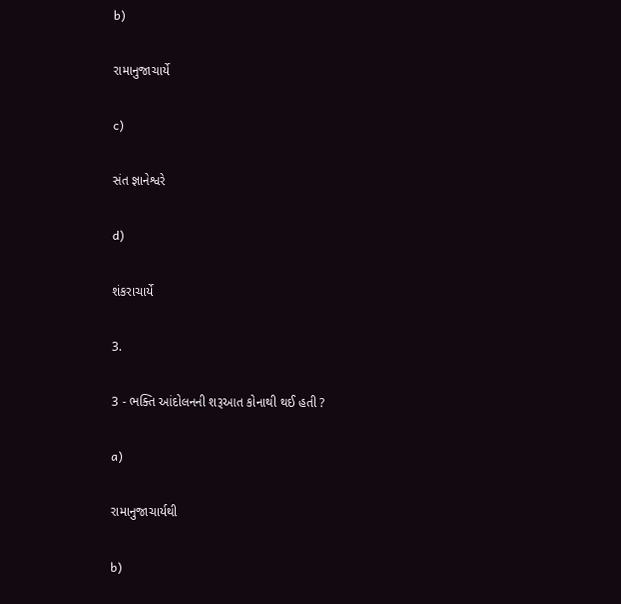b)

રામાનુજાચાર્યે

c)

સંત જ્ઞાનેશ્વરે

d)

શંકરાચાર્યે

3.

3 - ભક્તિ આંદોલનની શરૂઆત કોનાથી થઈ હતી ?

a)

રામાનુજાચાર્યથી

b)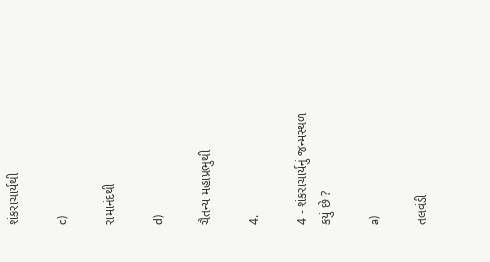શંકરાચાર્યથી

c)

રામાનંદથી

d)

ચૈતન્ય મહાપ્રભુથી

4.

4 - શંકરાચાર્યનું જન્મસ્થળ કયું છે ?

a)

તલવંડી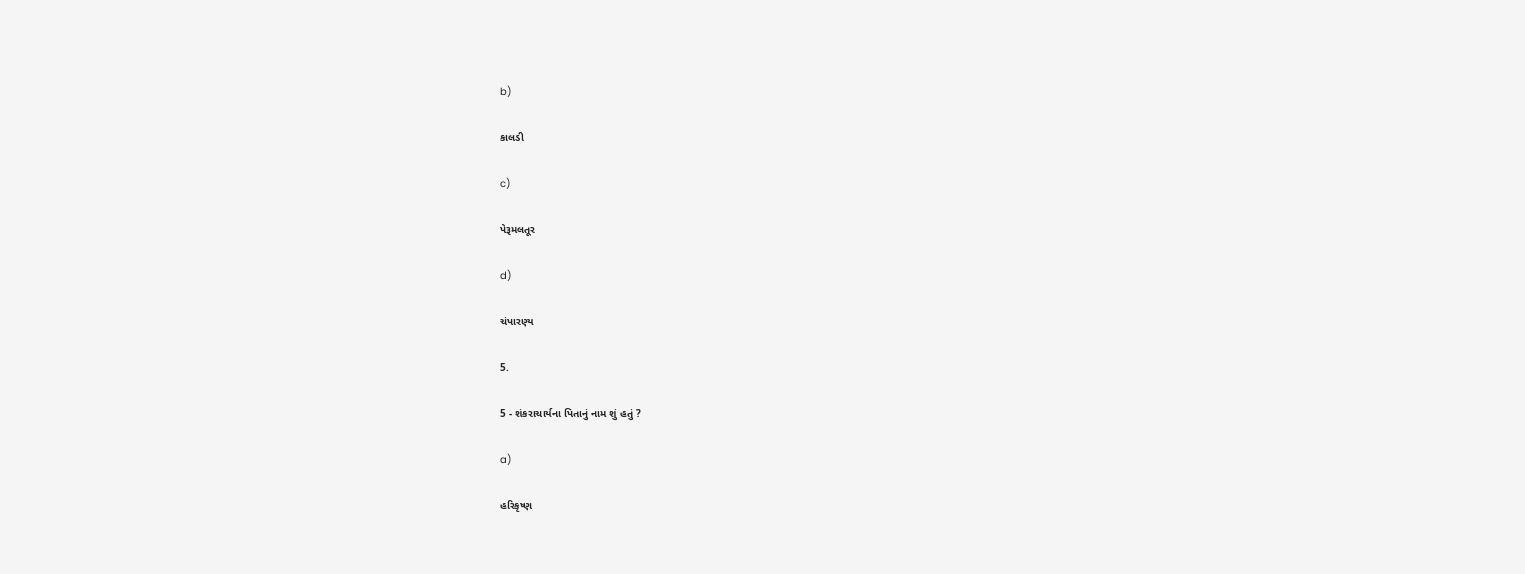b)

કાલડી

c)

પેરૂમલતૂર

d)

ચંપારણ્ય

5.

5 - શંકરાચાર્યના પિતાનું નામ શું હતું ?

a)

હરિકૃષ્ણ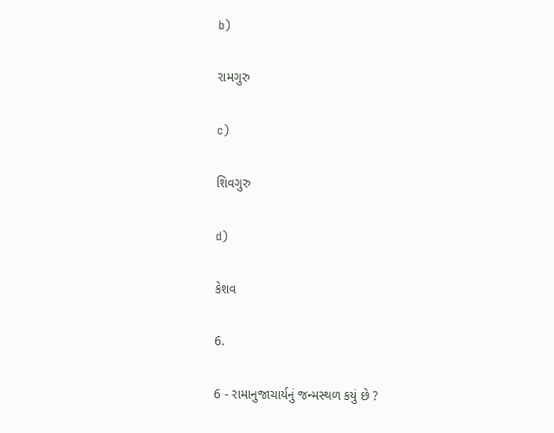b)

રામગુરુ

c)

શિવગુરુ

d)

કેશવ

6.

6 - રામાનુજાચાર્યનું જન્મસ્થળ કયું છે ?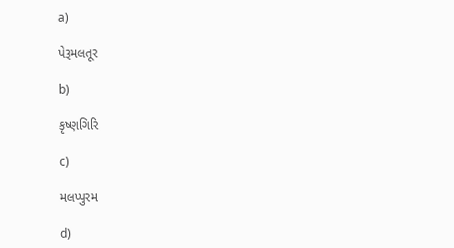a)

પેરૂમલતૂર

b)

કૃષ્ણગિરિ

c)

મલપ્પુરમ

d)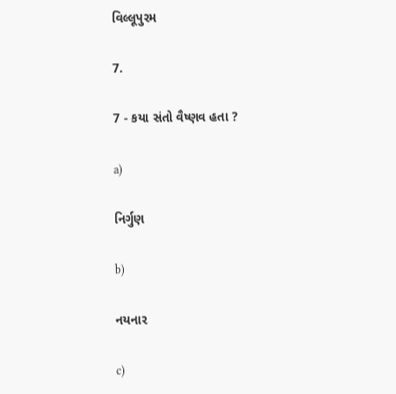વિલ્લૂપુરમ

7.

7 - કયા સંતો વૈષ્ણવ હતા ?

a)

નિર્ગુણ

b)

નયનાર

c)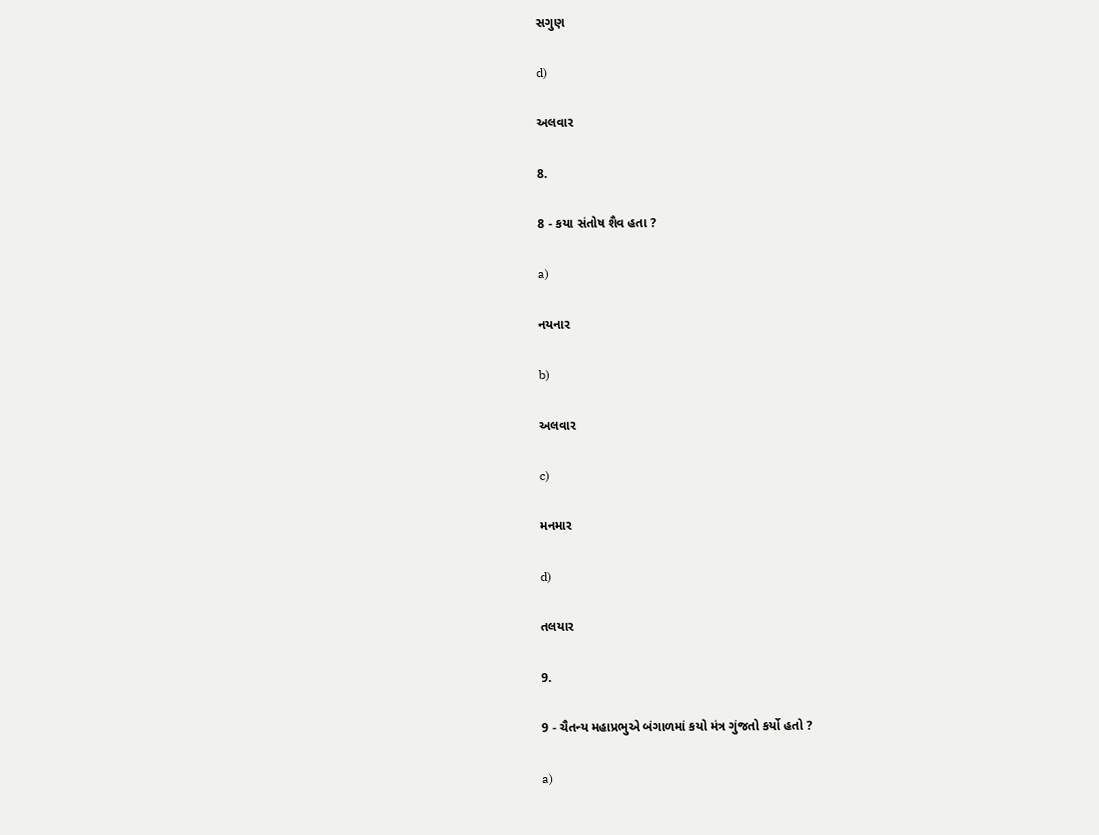સગુણ

d)

અલવાર

8.

8 - કયા સંતોષ શૈવ હતા ?

a)

નયનાર

b)

અલવાર

c)

મનમાર

d)

તલયાર

9.

9 - ચૈતન્ય મહાપ્રભુએ બંગાળમાં કયો મંત્ર ગુંજતો કર્યો હતો ?

a)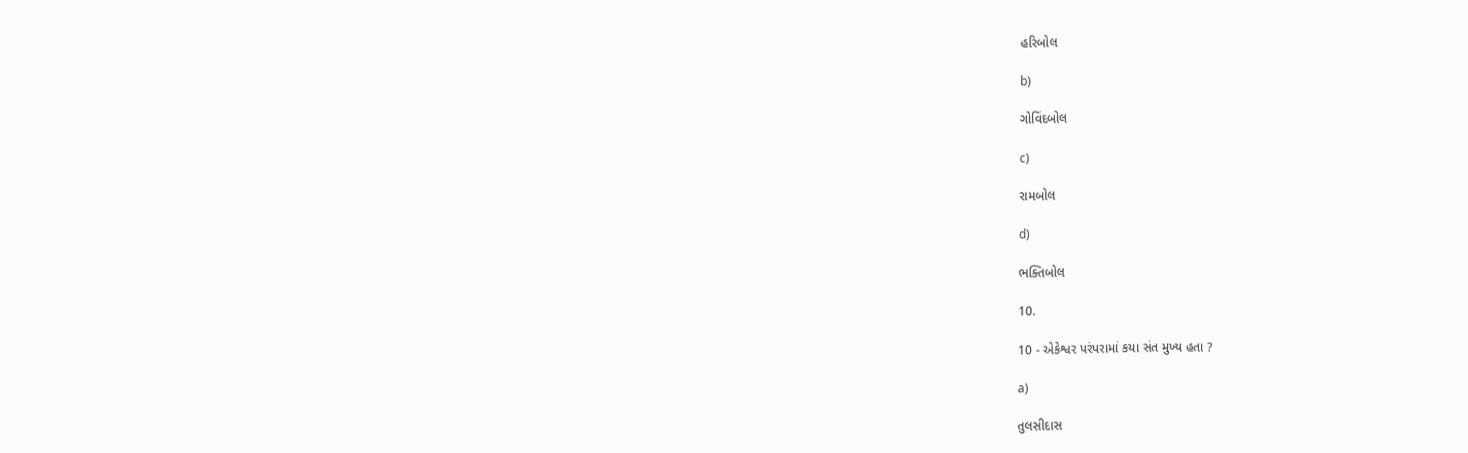હરિબોલ

b)

ગોવિંદબોલ

c)

રામબોલ

d)

ભક્તિબોલ

10.

10 - એકેશ્વર પરંપરામાં કયા સંત મુખ્ય હતા ?

a)

તુલસીદાસ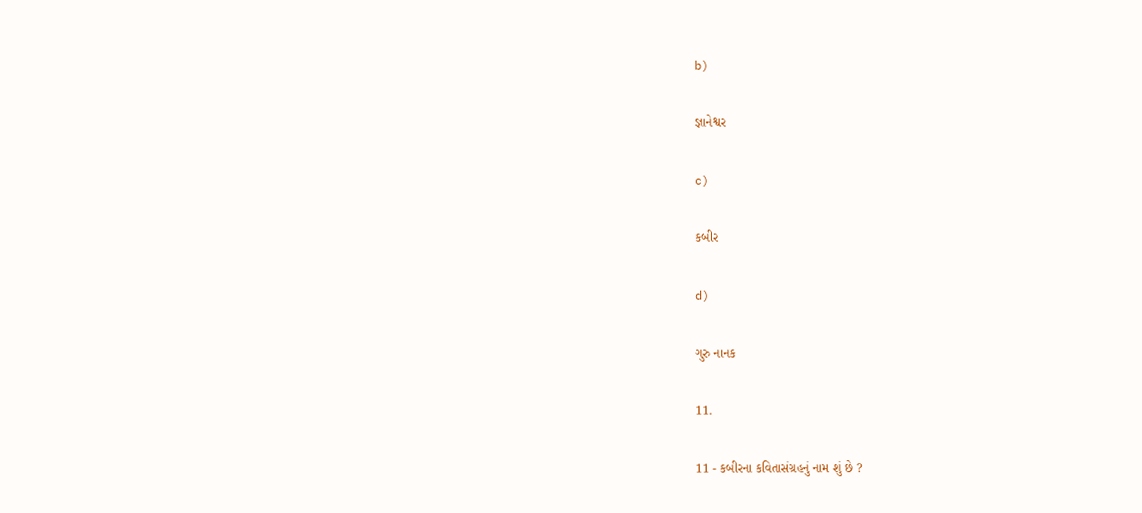b)

જ્ઞાનેશ્વર

c)

કબીર

d)

ગુરુ નાનક

11.

11 - કબીરના કવિતાસંગ્રહનું નામ શું છે ?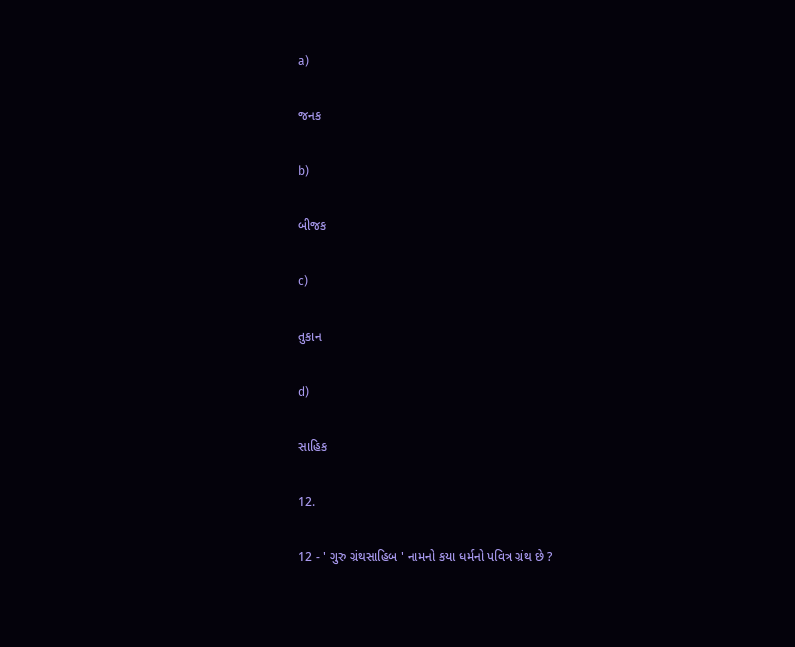a)

જનક

b)

બીજક

c)

તુકાન

d)

સાહિક

12.

12 - ' ગુરુ ગ્રંથસાહિબ ' નામનો કયા ધર્મનો પવિત્ર ગ્રંથ છે ?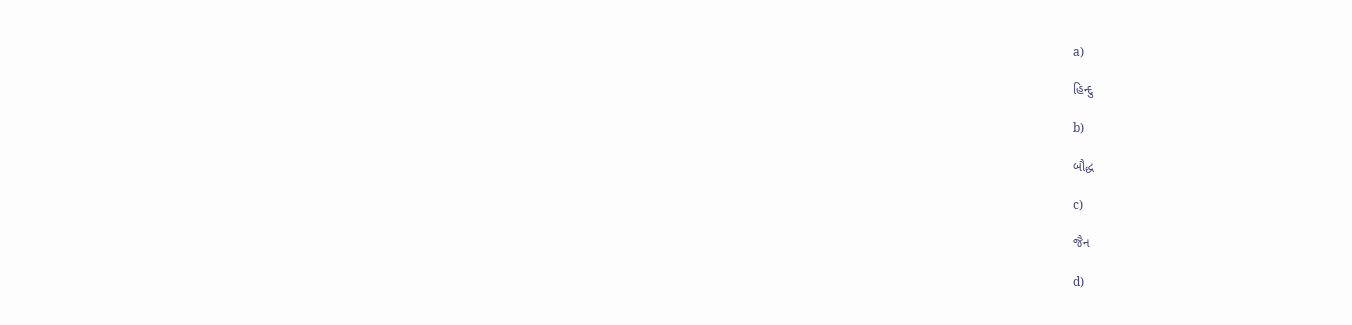a)

હિન્દુ

b)

બૌદ્ધ

c)

જૈન

d)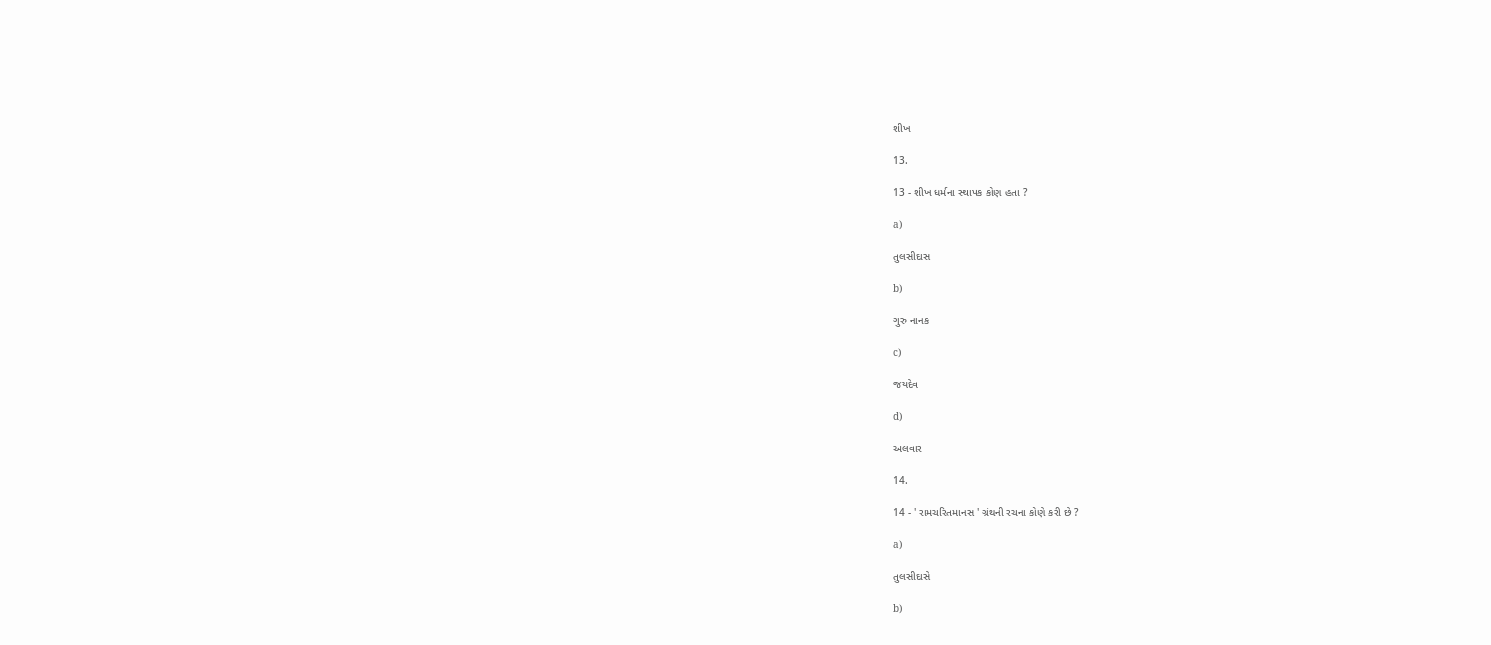શીખ

13.

13 - શીખ ધર્મના સ્થાપક કોણ હતા ?

a)

તુલસીદાસ

b)

ગુરુ નાનક

c)

જયદેવ

d)

અલવાર

14.

14 - ' રામચરિતમાનસ ' ગ્રંથની રચના કોણે કરી છે ?

a)

તુલસીદાસે

b)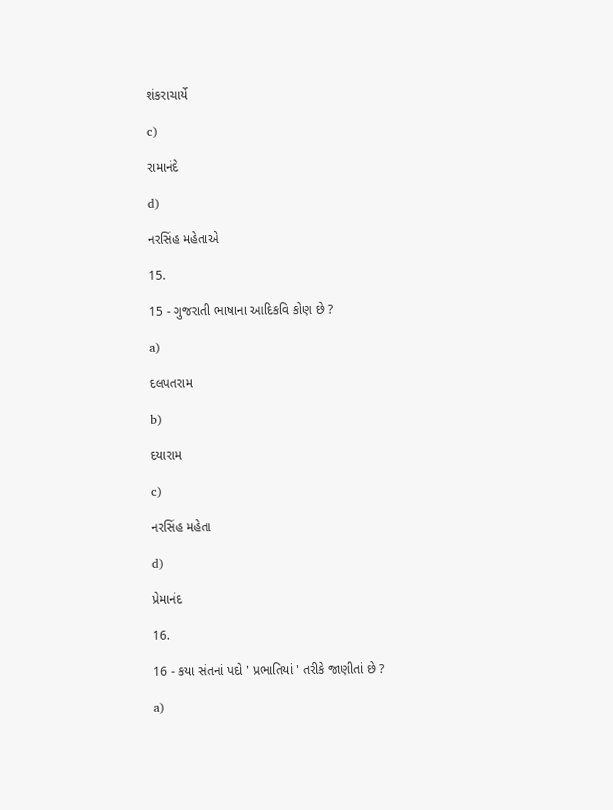શંકરાચાર્યે

c)

રામાનંદે

d)

નરસિંહ મહેતાએ

15.

15 - ગુજરાતી ભાષાના આદિકવિ કોણ છે ?

a)

દલપતરામ

b)

દયારામ

c)

નરસિંહ મહેતા

d)

પ્રેમાનંદ

16.

16 - કયા સંતનાં પદો ' પ્રભાતિયાં ' તરીકે જાણીતાં છે ?

a)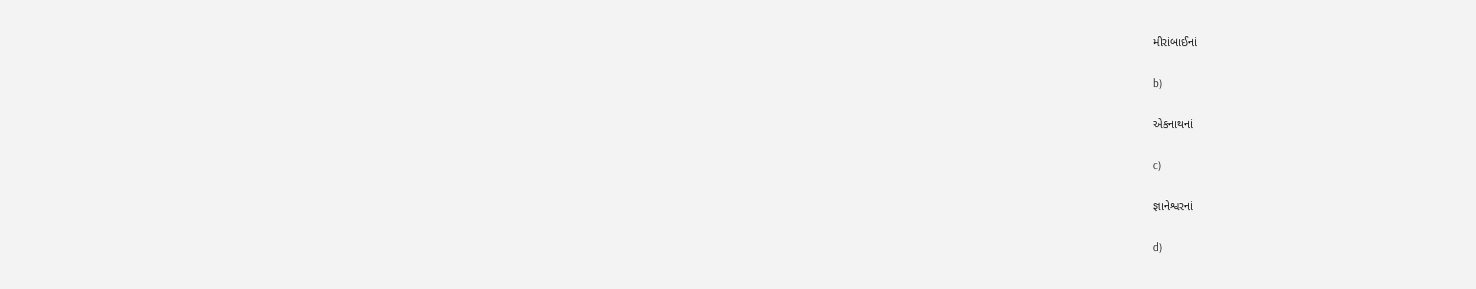મીરાંબાઈનાં

b)

એકનાથનાં

c)

જ્ઞાનેશ્વરનાં

d)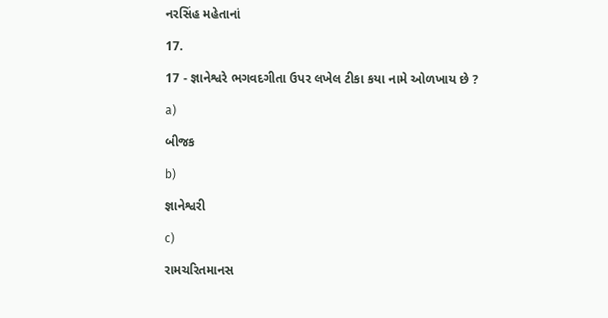નરસિંહ મહેતાનાં

17.

17 - જ્ઞાનેશ્વરે ભગવદગીતા ઉપર લખેલ ટીકા કયા નામે ઓળખાય છે ?

a)

બીજક

b)

જ્ઞાનેશ્વરી

c)

રામચરિતમાનસ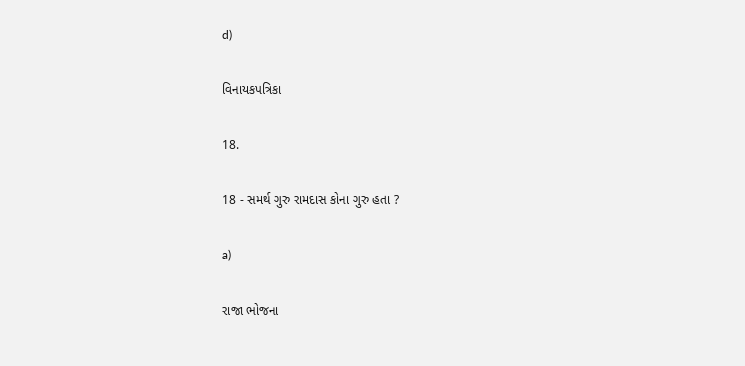d)

વિનાયકપત્રિકા

18.

18 - સમર્થ ગુરુ રામદાસ કોના ગુરુ હતા ?

a)

રાજા ભોજના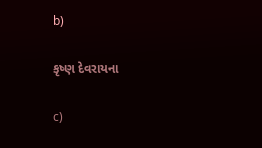b)

કૃષ્ણ દેવરાયના

c)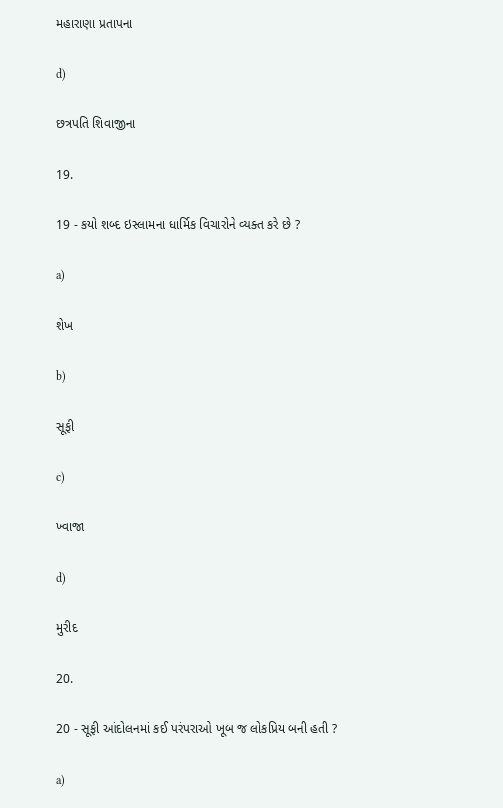મહારાણા પ્રતાપના

d)

છત્રપતિ શિવાજીના

19.

19 - કયો શબ્દ ઇસ્લામના ધાર્મિક વિચારોને વ્યક્ત કરે છે ?

a)

શેખ

b)

સૂફી

c)

ખ્વાજા

d)

મુરીદ

20.

20 - સૂફી આંદોલનમાં કઈ પરંપરાઓ ખૂબ જ લોકપ્રિય બની હતી ?

a)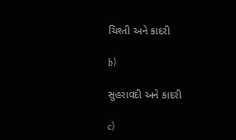ચિશ્તી અને કાદરી

b)

સુહરાવદી અને કાદરી

c)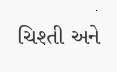ચિશ્તી અને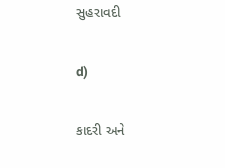સુહરાવદી

d)

કાદરી અને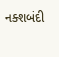નક્શબંદી